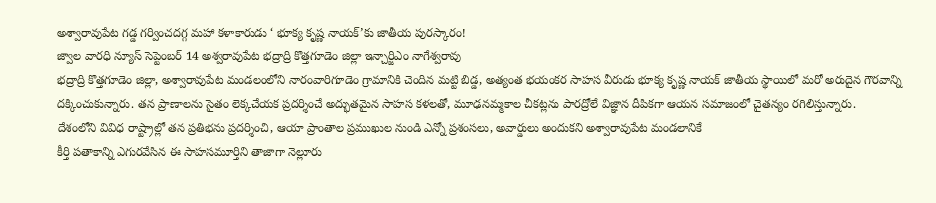అశ్వారావుపేట గడ్డ గర్వించదగ్గ మహా కళాకారుడు ‘ భూక్య కృష్ణ నాయక్’కు జాతీయ పురస్కారం!
జ్వాల వారధి న్యూస్ సెప్టెంబర్ 14 అశ్వరావుపేట భద్రాద్రి కొత్తగూడెం జిల్లా ఇన్చార్జిఎం నాగేశ్వరావు
భద్రాద్రి కొత్తగూడెం జిల్లా, అశ్వారావుపేట మండలంలోని నారంవారిగూడెం గ్రామానికి చెందిన మట్టి బిడ్డ, అత్యంత భయంకర సాహస వీరుడు భూక్య కృష్ణ నాయక్ జాతీయ స్థాయిలో మరో అరుదైన గౌరవాన్ని దక్కించుకున్నారు. తన ప్రాణాలను సైతం లెక్కచేయక ప్రదర్శించే అద్భుతమైన సాహస కళలతో, మూఢనమ్మకాల చీకట్లను పారద్రోలే విజ్ఞాన దీపికగా ఆయన సమాజంలో చైతన్యం రగిలిస్తున్నారు.
దేశంలోని వివిధ రాష్ట్రాల్లో తన ప్రతిభను ప్రదర్శించి, ఆయా ప్రాంతాల ప్రముఖుల నుండి ఎన్నో ప్రశంసలు, అవార్డులు అందుకని అశ్వారావుపేట మండలానికే
కీర్తి పతాకాన్ని ఎగురవేసిన ఈ సాహసమూర్తిని తాజాగా నెల్లూరు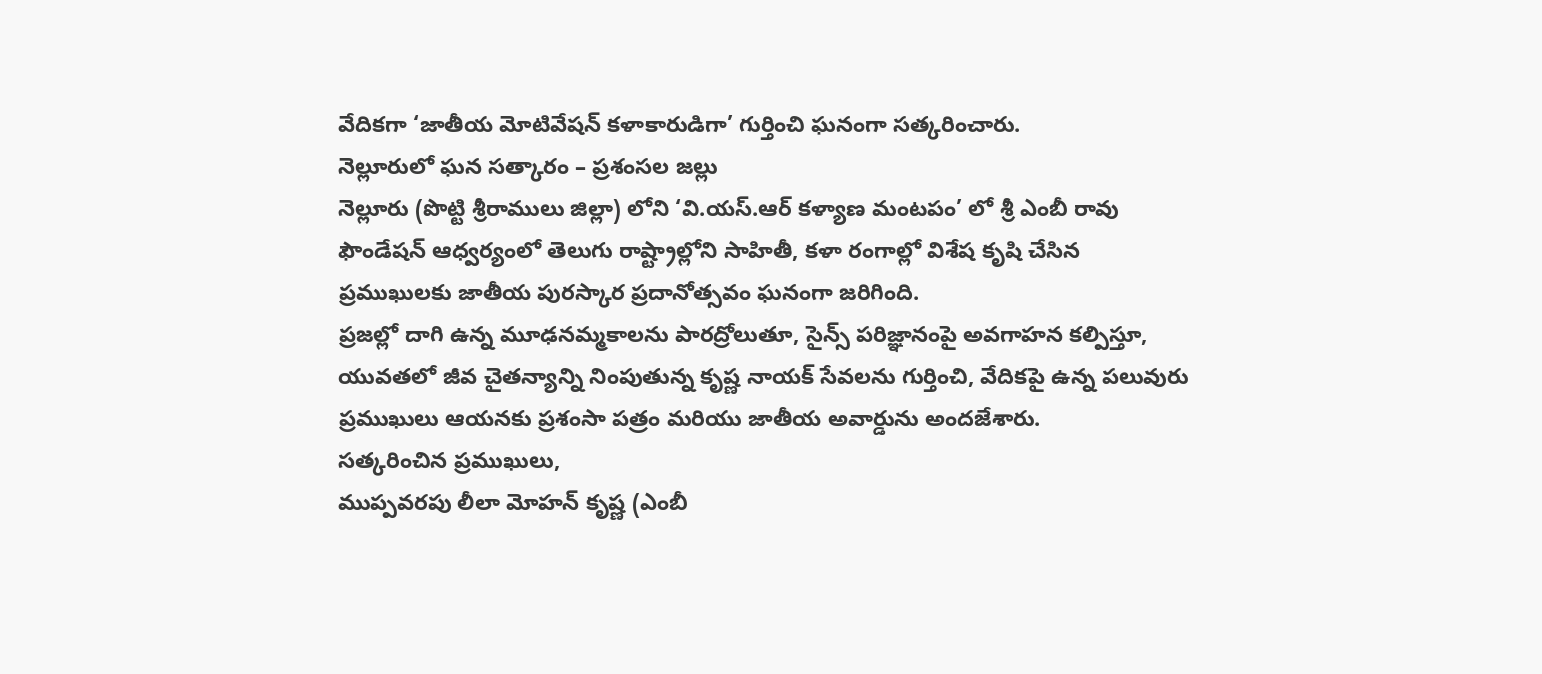వేదికగా ‘జాతీయ మోటివేషన్ కళాకారుడిగా’ గుర్తించి ఘనంగా సత్కరించారు.
నెల్లూరులో ఘన సత్కారం – ప్రశంసల జల్లు
నెల్లూరు (పొట్టి శ్రీరాములు జిల్లా) లోని ‘వి.యస్.ఆర్ కళ్యాణ మంటపం’ లో శ్రీ ఎంబీ రావు ఫౌండేషన్ ఆధ్వర్యంలో తెలుగు రాష్ట్రాల్లోని సాహితీ, కళా రంగాల్లో విశేష కృషి చేసిన ప్రముఖులకు జాతీయ పురస్కార ప్రదానోత్సవం ఘనంగా జరిగింది.
ప్రజల్లో దాగి ఉన్న మూఢనమ్మకాలను పారద్రోలుతూ, సైన్స్ పరిజ్ఞానంపై అవగాహన కల్పిస్తూ, యువతలో జీవ చైతన్యాన్ని నింపుతున్న కృష్ణ నాయక్ సేవలను గుర్తించి, వేదికపై ఉన్న పలువురు ప్రముఖులు ఆయనకు ప్రశంసా పత్రం మరియు జాతీయ అవార్డును అందజేశారు.
సత్కరించిన ప్రముఖులు,
ముప్పవరపు లీలా మోహన్ కృష్ణ (ఎంబీ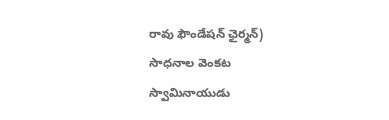రావు ఫౌండేషన్ ఛైర్మన్)
సాధనాల వెంకట స్వామినాయుడు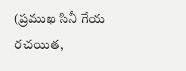(ప్రముఖ సినీ గేయ రచయిత,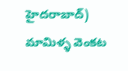హైదరాబాద్)
మామిళ్ళ వెంకట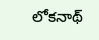లోకనాథ్